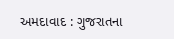અમદાવાદ : ગુજરાતના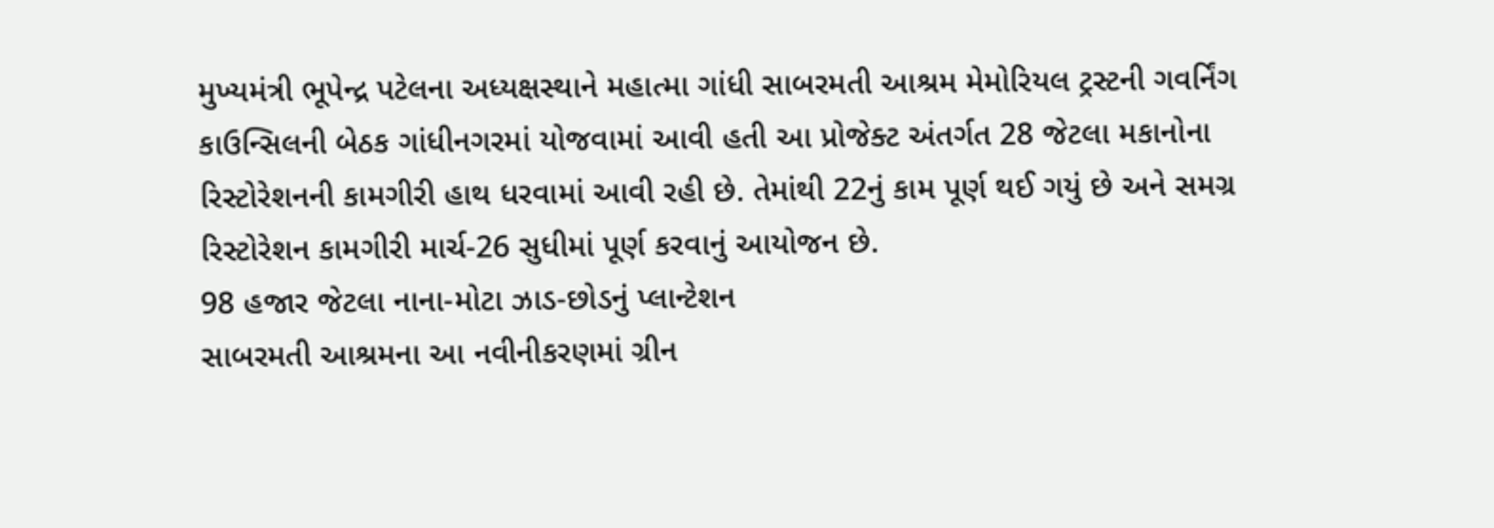મુખ્યમંત્રી ભૂપેન્દ્ર પટેલના અધ્યક્ષસ્થાને મહાત્મા ગાંધી સાબરમતી આશ્રમ મેમોરિયલ ટ્રસ્ટની ગવર્નિંગ કાઉન્સિલની બેઠક ગાંધીનગરમાં યોજવામાં આવી હતી આ પ્રોજેક્ટ અંતર્ગત 28 જેટલા મકાનોના રિસ્ટોરેશનની કામગીરી હાથ ધરવામાં આવી રહી છે. તેમાંથી 22નું કામ પૂર્ણ થઈ ગયું છે અને સમગ્ર રિસ્ટોરેશન કામગીરી માર્ચ-26 સુધીમાં પૂર્ણ કરવાનું આયોજન છે.
98 હજાર જેટલા નાના-મોટા ઝાડ-છોડનું પ્લાન્ટેશન
સાબરમતી આશ્રમના આ નવીનીકરણમાં ગ્રીન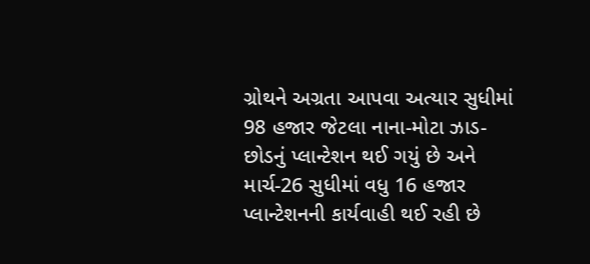ગ્રોથને અગ્રતા આપવા અત્યાર સુધીમાં 98 હજાર જેટલા નાના-મોટા ઝાડ-છોડનું પ્લાન્ટેશન થઈ ગયું છે અને માર્ચ-26 સુધીમાં વધુ 16 હજાર પ્લાન્ટેશનની કાર્યવાહી થઈ રહી છે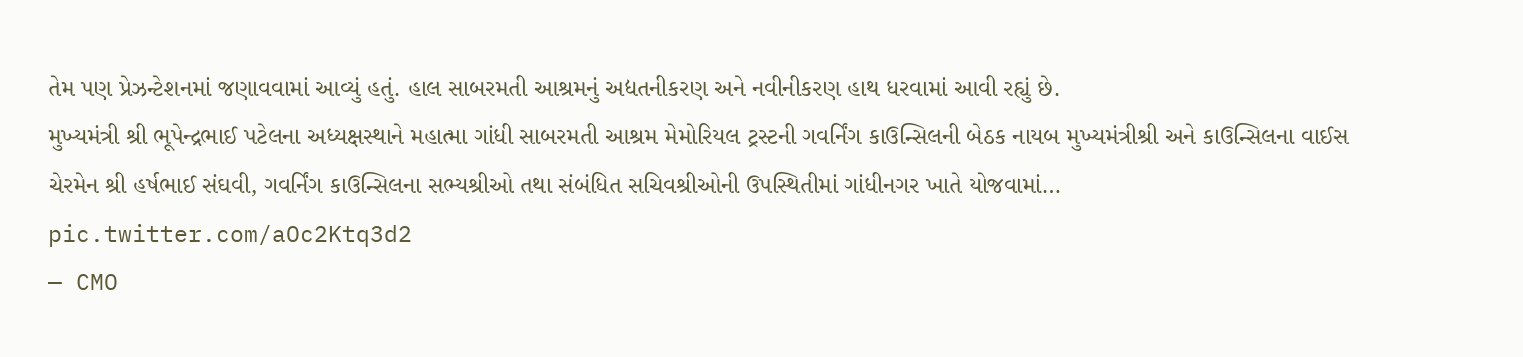તેમ પણ પ્રેઝન્ટેશનમાં જણાવવામાં આવ્યું હતું. હાલ સાબરમતી આશ્રમનું અદ્યતનીકરણ અને નવીનીકરણ હાથ ધરવામાં આવી રહ્યું છે.
મુખ્યમંત્રી શ્રી ભૂપેન્દ્રભાઈ પટેલના અધ્યક્ષસ્થાને મહાત્મા ગાંધી સાબરમતી આશ્રમ મેમોરિયલ ટ્રસ્ટની ગવર્નિંગ કાઉન્સિલની બેઠક નાયબ મુખ્યમંત્રીશ્રી અને કાઉન્સિલના વાઈસ ચેરમેન શ્રી હર્ષભાઈ સંઘવી, ગવર્નિંગ કાઉન્સિલના સભ્યશ્રીઓ તથા સંબંધિત સચિવશ્રીઓની ઉપસ્થિતીમાં ગાંધીનગર ખાતે યોજવામાં… pic.twitter.com/aOc2Ktq3d2
— CMO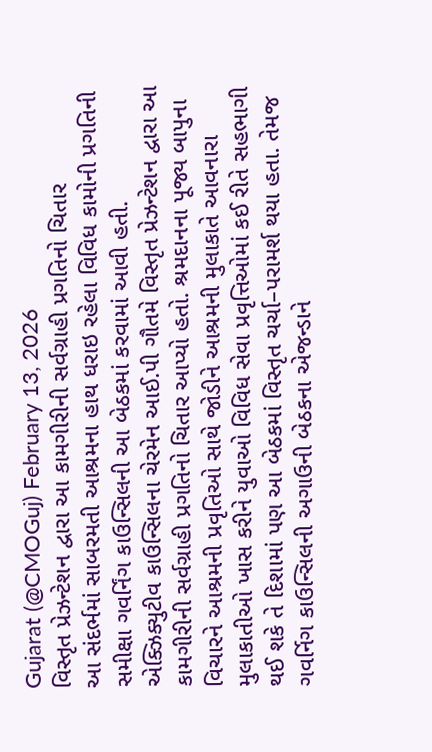Gujarat (@CMOGuj) February 13, 2026
વિસ્તૃત પ્રેઝન્ટેશન દ્વારા આ કામગીરીની સર્વગ્રાહી પ્રગતિનો ચિતાર
આ સંદર્ભમાં સાબરમતી આશ્રમના હાથ ધરાઇ રહેલા વિવિધ કામોની પ્રગતિની સમીક્ષા ગવર્નિંગ કાઉન્સિલની આ બેઠકમાં કરવામાં આવી હતી.
એક્ઝિક્યુટીવ કાઉન્સિલના ચેરમેન આઈ.પી ગૌતમે વિસ્તૃત પ્રેઝન્ટેશન દ્વારા આ કામગીરીની સર્વગ્રાહી પ્રગતિનો ચિતાર આપ્યો હતો. શ્રમદાનના પૂજ્ય બાપુના વિચારને આશ્રમની પ્રવૃતિઓ સાથે જોડીને આશ્રમની મુલાકાતે આવનારા મુલાકાતીઓ ખાસ કરીને યુવાઓ વિવિધ સેવા પ્રવૃત્તિઓમાં કઈ રીતે સહભાગી થઈ શકે તે દિશામાં પણ આ બેઠકમાં વિસ્તૃત ચર્ચા–પરામર્શ થયા હતા. તેમજ ગવર્નિગ કાઉન્સિલની અગાઉની બેઠકના એજન્ડાને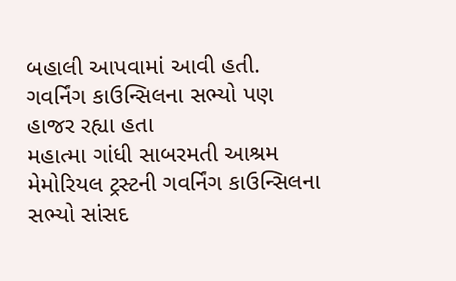બહાલી આપવામાં આવી હતી.
ગવર્નિંગ કાઉન્સિલના સભ્યો પણ હાજર રહ્યા હતા
મહાત્મા ગાંધી સાબરમતી આશ્રમ મેમોરિયલ ટ્રસ્ટની ગવર્નિંગ કાઉન્સિલના સભ્યો સાંસદ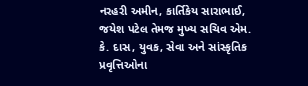નરહરી અમીન, કાર્તિકેય સારાભાઈ, જયેશ પટેલ તેમજ મુખ્ય સચિવ એમ. કે. દાસ, યુવક, સેવા અને સાંસ્કૃતિક પ્રવૃત્તિઓના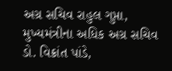અગ્ર સચિવ રાહુલ ગુપ્તા, મુખ્યમંત્રીના અધિક અગ્ર સચિવ ડો. વિક્રાંત પાંડે,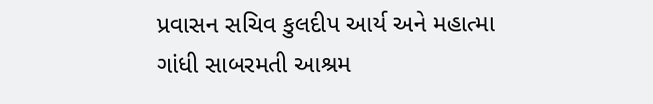પ્રવાસન સચિવ કુલદીપ આર્ય અને મહાત્મા ગાંધી સાબરમતી આશ્રમ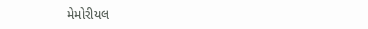મેમોરીયલ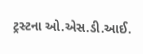ટ્રસ્ટના ઓ.એસ.ડી.આઈ.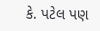કે. પટેલ પણ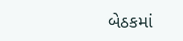બેઠકમાં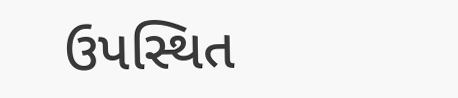ઉપસ્થિત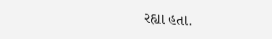રહ્યા હતા.